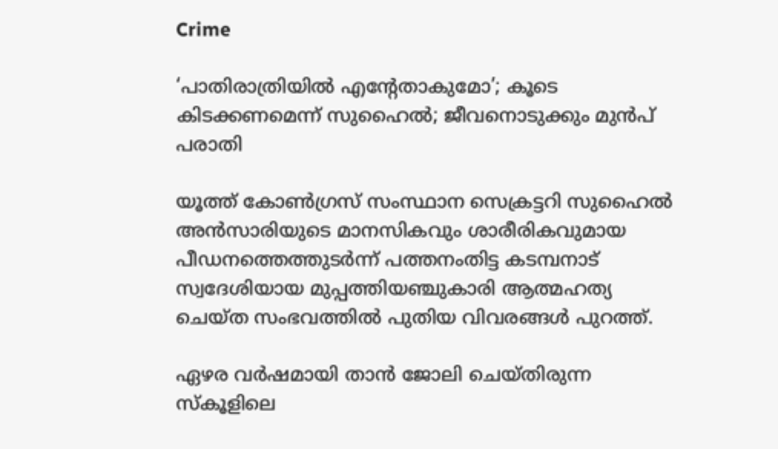Crime

‘പാതിരാത്രിയില്‍ എന്റേതാകുമോ’; കൂടെ കിടക്കണമെന്ന് സുഹൈല്‍; ജീവനൊടുക്കും മുന്‍പ് പരാതി

യൂത്ത് കോൺഗ്രസ് സംസ്ഥാന സെക്രട്ടറി സുഹൈൽ അൻസാരിയുടെ മാനസികവും ശാരീരികവുമായ പീഡനത്തെത്തുടർന്ന് പത്തനംതിട്ട കടമ്പനാട് സ്വദേശിയായ മുപ്പത്തിയഞ്ചുകാരി ആത്മഹത്യ ചെയ്ത സംഭവത്തില്‍ പുതിയ വിവരങ്ങള്‍ പുറത്ത്.

ഏഴര വർഷമായി താൻ ജോലി ചെയ്തിരുന്ന സ്കൂളിലെ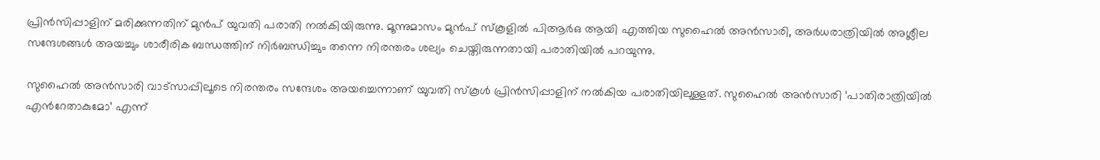പ്രിൻസിപ്പാളിന് മരിക്കുന്നതിന് മുൻപ് യുവതി പരാതി നൽകിയിരുന്നു. മൂന്നുമാസം മുൻപ് സ്കൂളിൽ പിആർഒ ആയി എത്തിയ സുഹൈൽ അൻസാരി, അർധരാത്രിയിൽ അശ്ലീല സന്ദേശങ്ങൾ അയച്ചും ശാരീരിക ബന്ധത്തിന് നിർബന്ധിച്ചും തന്നെ നിരന്തരം ശല്യം ചെയ്തിരുന്നതായി പരാതിയിൽ പറയുന്നു.

സുഹൈല്‍ അന്‍സാരി വാട്സാപ്പിലൂടെ നിരന്തരം സന്ദേശം അയച്ചെന്നാണ് യുവതി സ്കൂള്‍ പ്രിന്‍സിപ്പാളിന് നല്‍കിയ പരാതിയിലുള്ളത്. സുഹൈല്‍ അന്‍സാരി ‘പാതിരാത്രിയില്‍ എന്‍റേതാകുമോ’ എന്ന്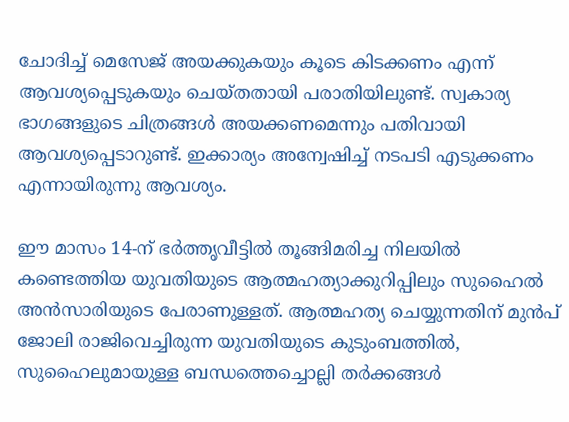ചോദിച്ച് മെസേജ് അയക്കുകയും കൂടെ കിടക്കണം എന്ന് ആവശ്യപ്പെടുകയും ചെയ്തതായി പരാതിയിലുണ്ട്. സ്വകാര്യ ഭാഗങ്ങളുടെ ചിത്രങ്ങള്‍ അയക്കണമെന്നും പതിവായി ആവശ്യപ്പെടാറുണ്ട്. ഇക്കാര്യം അന്വേഷിച്ച് നടപടി എടുക്കണം എന്നായിരുന്നു ആവശ്യം.

ഈ മാസം 14-ന് ഭർത്തൃവീട്ടിൽ തൂങ്ങിമരിച്ച നിലയിൽ കണ്ടെത്തിയ യുവതിയുടെ ആത്മഹത്യാക്കുറിപ്പിലും സുഹൈൽ അൻസാരിയുടെ പേരാണുള്ളത്. ആത്മഹത്യ ചെയ്യുന്നതിന് മുൻപ് ജോലി രാജിവെച്ചിരുന്ന യുവതിയുടെ കുടുംബത്തിൽ, സുഹൈലുമായുള്ള ബന്ധത്തെച്ചൊല്ലി തർക്കങ്ങൾ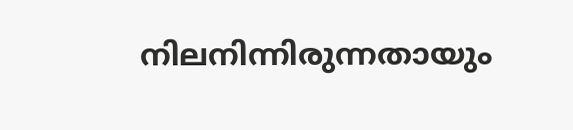നിലനിന്നിരുന്നതായും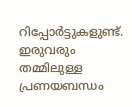റിപ്പോർട്ടുകളുണ്ട്. ഇരുവരും തമ്മിലുള്ള പ്രണയബന്ധം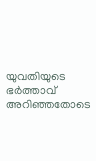യുവതിയുടെ ഭര്‍ത്താവ് അറിഞ്ഞതോടെ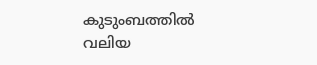കുടുംബത്തില്‍ വലിയ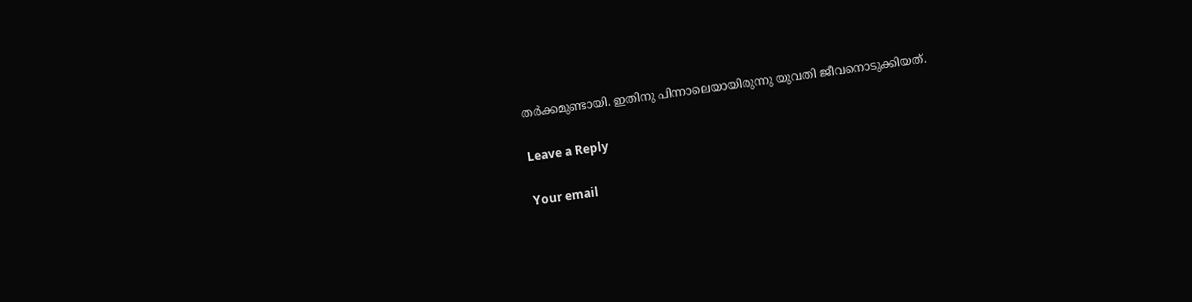തര്‍ക്കമുണ്ടായി. ഇതിനു പിന്നാലെയായിരുന്നു യുവതി ജീവനൊടുക്കിയത്.

Leave a Reply

Your email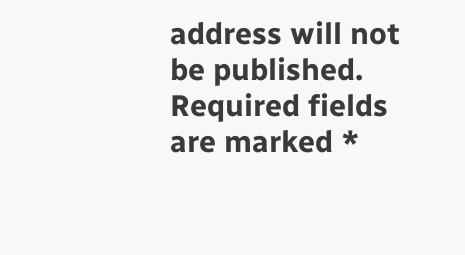address will not be published. Required fields are marked *